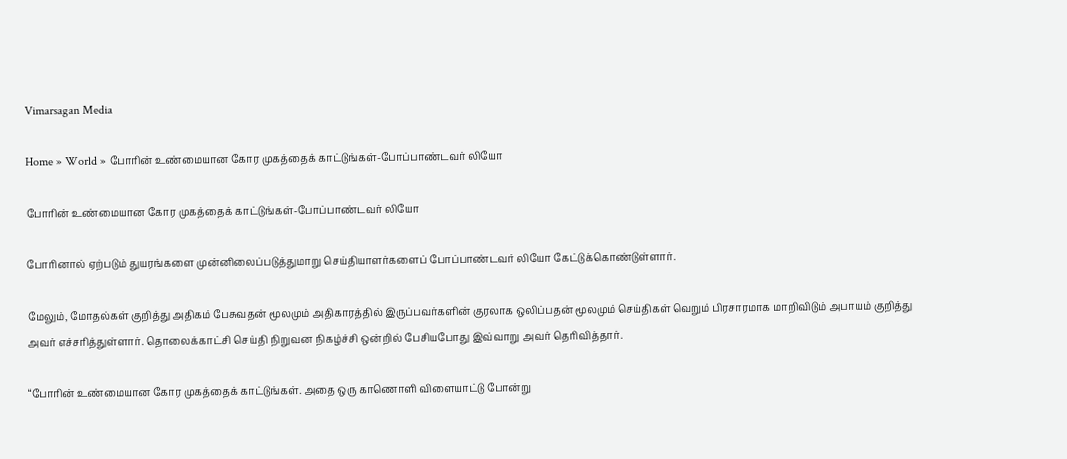Vimarsagan Media

Home » World » போரின் உண்மையான கோர முகத்தைக் காட்டுங்கள்-போப்பாண்டவர் லியோ

போரின் உண்மையான கோர முகத்தைக் காட்டுங்கள்-போப்பாண்டவர் லியோ

போரினால் ஏற்படும் துயரங்களை முன்னிலைப்படுத்துமாறு செய்தியாளர்களைப் போப்பாண்டவர் லியோ கேட்டுக்கொண்டுள்ளார்.

மேலும், மோதல்கள் குறித்து அதிகம் பேசுவதன் மூலமும் அதிகாரத்தில் இருப்பவர்களின் குரலாக ஒலிப்பதன் மூலமும் செய்திகள் வெறும் பிரசாரமாக மாறிவிடும் அபாயம் குறித்து அவர் எச்சரித்துள்ளார். தொலைக்காட்சி செய்தி நிறுவன நிகழ்ச்சி ஒன்றில் பேசியபோது இவ்வாறு அவர் தெரிவித்தார்.

“போரின் உண்மையான கோர முகத்தைக் காட்டுங்கள். அதை ஒரு காணொளி விளையாட்டு போன்று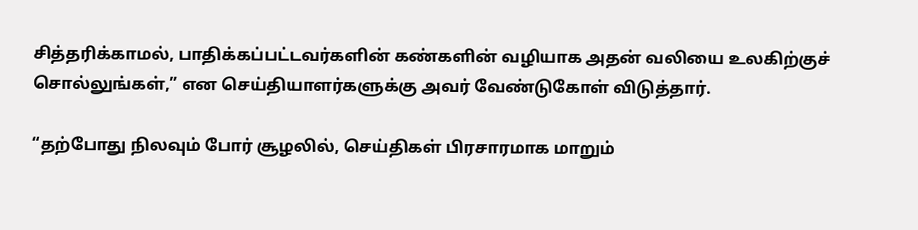சித்தரிக்காமல், பாதிக்கப்பட்டவர்களின் கண்களின் வழியாக அதன் வலியை உலகிற்குச் சொல்லுங்கள்,” என செய்தியாளர்களுக்கு அவர் வேண்டுகோள் விடுத்தார்.

“தற்போது நிலவும் போர் சூழலில், செய்திகள் பிரசாரமாக மாறும்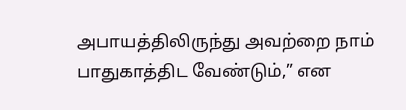அபாயத்திலிருந்து அவற்றை நாம் பாதுகாத்திட வேண்டும்,” என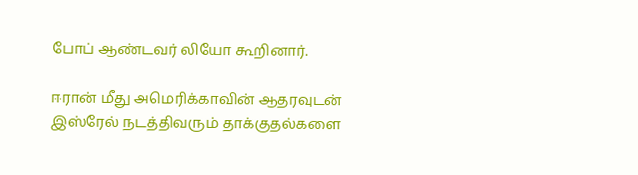போப் ஆண்டவர் லியோ கூறினார்.

ஈரான் மீது அமெரிக்காவின் ஆதரவுடன் இஸ்ரேல் நடத்திவரும் தாக்குதல்களை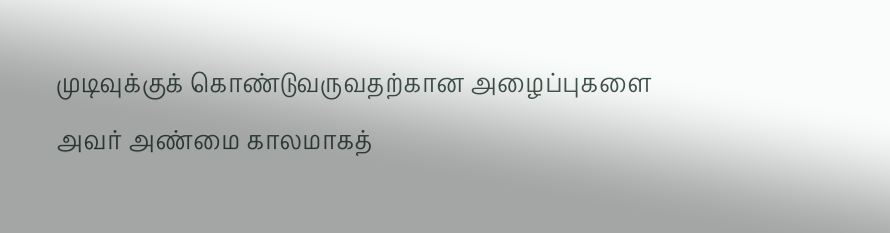முடிவுக்குக் கொண்டுவருவதற்கான அழைப்புகளை அவர் அண்மை காலமாகத்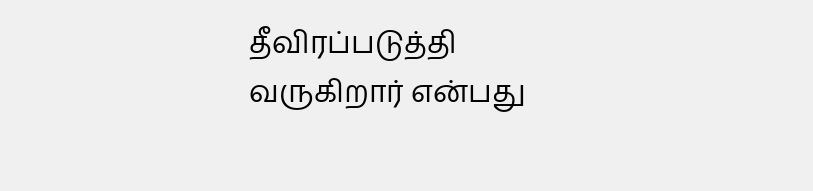தீவிரப்படுத்தி வருகிறார் என்பது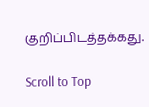குறிப்பிடத்தக்கது.

Scroll to Top